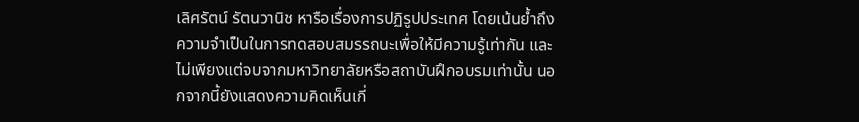เลิศรัตน์ รัตนวานิช หารือเรื่องการปฏิรูปประเทศ โดยเน้นย้ำถึงความจำเป็นในการทดสอบสมรรถนะเพื่อให้มีความรู้เท่ากัน และไม่เพียงแต่จบจากมหาวิทยาลัยหรือสถาบันฝึกอบรมเท่านั้น นอกจากนี้ยังแสดงความคิดเห็นเกี่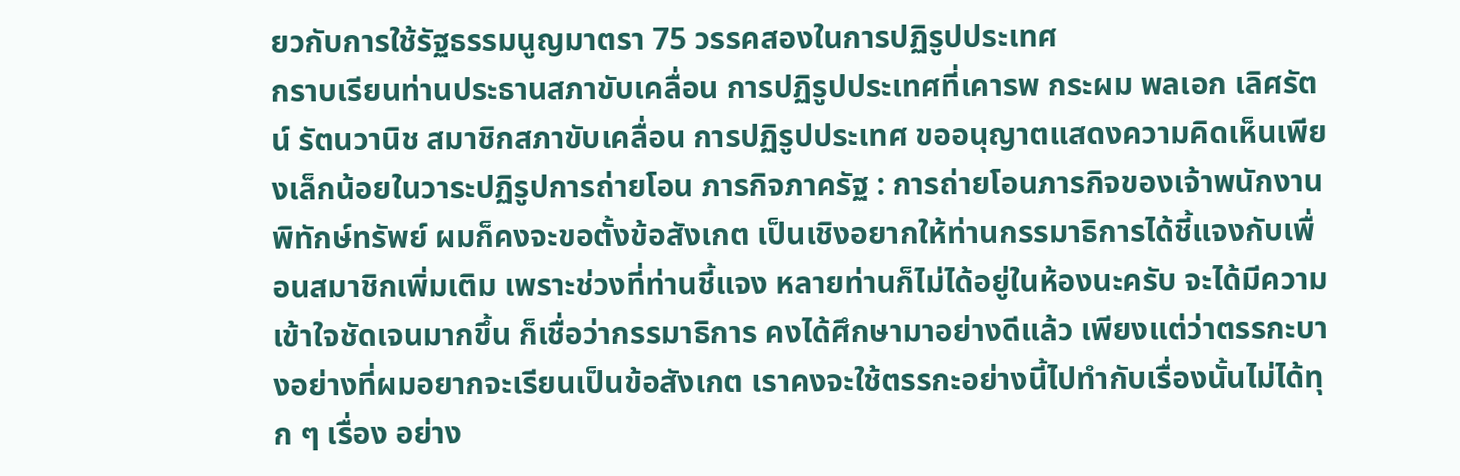ยวกับการใช้รัฐธรรมนูญมาตรา 75 วรรคสองในการปฏิรูปประเทศ
กราบเรียนท่านประธานสภาขับเคลื่อน การปฏิรูปประเทศที่เคารพ กระผม พลเอก เลิศรัตน์ รัตนวานิช สมาชิกสภาขับเคลื่อน การปฏิรูปประเทศ ขออนุญาตแสดงความคิดเห็นเพียงเล็กน้อยในวาระปฏิรูปการถ่ายโอน ภารกิจภาครัฐ : การถ่ายโอนภารกิจของเจ้าพนักงานพิทักษ์ทรัพย์ ผมก็คงจะขอตั้งข้อสังเกต เป็นเชิงอยากให้ท่านกรรมาธิการได้ชี้แจงกับเพื่อนสมาชิกเพิ่มเติม เพราะช่วงที่ท่านชี้แจง หลายท่านก็ไม่ได้อยู่ในห้องนะครับ จะได้มีความเข้าใจชัดเจนมากขึ้น ก็เชื่อว่ากรรมาธิการ คงได้ศึกษามาอย่างดีแล้ว เพียงแต่ว่าตรรกะบางอย่างที่ผมอยากจะเรียนเป็นข้อสังเกต เราคงจะใช้ตรรกะอย่างนี้ไปทํากับเรื่องนั้นไม่ได้ทุก ๆ เรื่อง อย่าง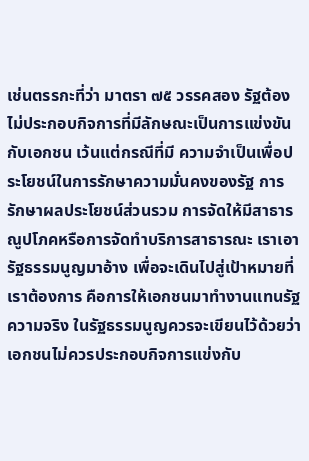เช่นตรรกะที่ว่า มาตรา ๗๕ วรรคสอง รัฐต้องไม่ประกอบกิจการที่มีลักษณะเป็นการแข่งขันกับเอกชน เว้นแต่กรณีที่มี ความจําเป็นเพื่อประโยชน์ในการรักษาความมั่นคงของรัฐ การรักษาผลประโยชน์ส่วนรวม การจัดให้มีสาธารณูปโภคหรือการจัดทําบริการสาธารณะ เราเอารัฐธรรมนูญมาอ้าง เพื่อจะเดินไปสู่เป้าหมายที่เราต้องการ คือการให้เอกชนมาทํางานแทนรัฐ ความจริง ในรัฐธรรมนูญควรจะเขียนไว้ด้วยว่าเอกชนไม่ควรประกอบกิจการแข่งกับ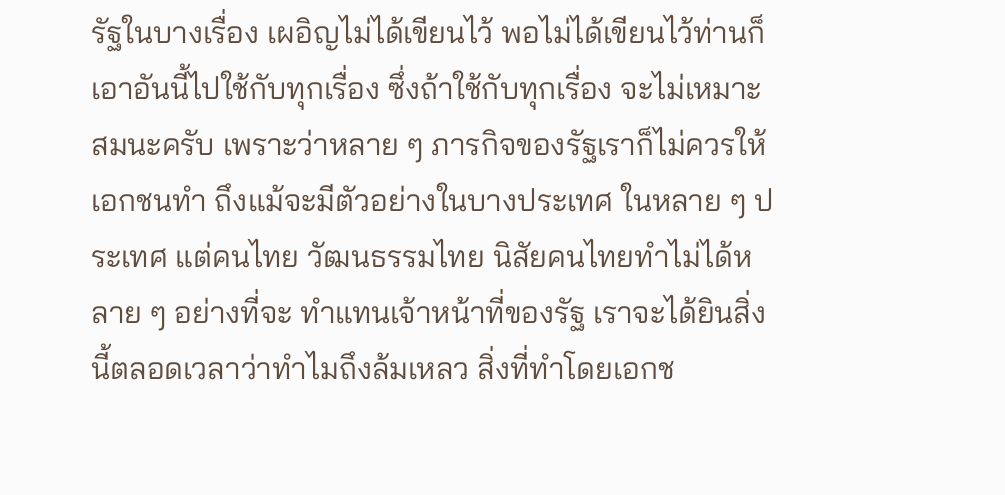รัฐในบางเรื่อง เผอิญไม่ได้เขียนไว้ พอไม่ได้เขียนไว้ท่านก็เอาอันนี้ไปใช้กับทุกเรื่อง ซึ่งถ้าใช้กับทุกเรื่อง จะไม่เหมาะสมนะครับ เพราะว่าหลาย ๆ ภารกิจของรัฐเราก็ไม่ควรให้เอกชนทํา ถึงแม้จะมีตัวอย่างในบางประเทศ ในหลาย ๆ ประเทศ แต่คนไทย วัฒนธรรมไทย นิสัยคนไทยทําไม่ได้หลาย ๆ อย่างที่จะ ทําแทนเจ้าหน้าที่ของรัฐ เราจะได้ยินสิ่งนี้ตลอดเวลาว่าทําไมถึงล้มเหลว สิ่งที่ทําโดยเอกช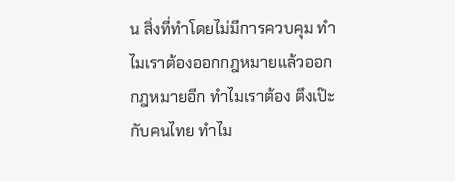น สิ่งที่ทําโดยไม่มีการควบคุม ทําไมเราต้องออกกฎหมายแล้วออกกฎหมายอีก ทําไมเราต้อง ตึงเป๊ะกับคนไทย ทําไม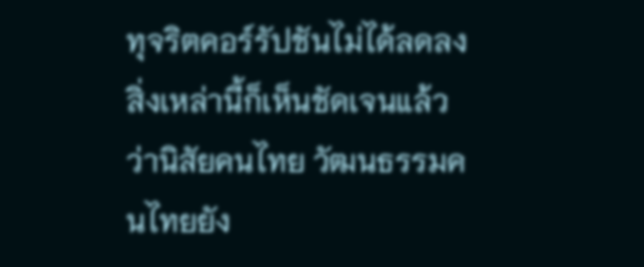ทุจริตคอร์รัปชันไม่ได้ลดลง สิ่งเหล่านี้ก็เห็นชัดเจนแล้วว่านิสัยคนไทย วัฒนธรรมคนไทยยัง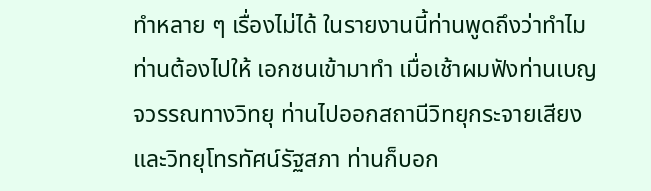ทําหลาย ๆ เรื่องไม่ได้ ในรายงานนี้ท่านพูดถึงว่าทําไมท่านต้องไปให้ เอกชนเข้ามาทํา เมื่อเช้าผมฟังท่านเบญจวรรณทางวิทยุ ท่านไปออกสถานีวิทยุกระจายเสียง และวิทยุโทรทัศน์รัฐสภา ท่านก็บอก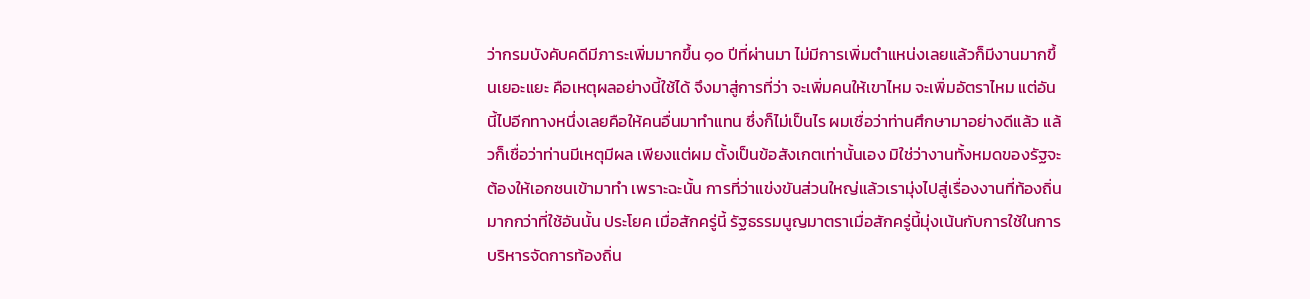ว่ากรมบังคับคดีมีภาระเพิ่มมากขึ้น ๑๐ ปีที่ผ่านมา ไม่มีการเพิ่มตําแหน่งเลยแล้วก็มีงานมากขึ้นเยอะแยะ คือเหตุผลอย่างนี้ใช้ได้ จึงมาสู่การที่ว่า จะเพิ่มคนให้เขาไหม จะเพิ่มอัตราไหม แต่อันนี้ไปอีกทางหนึ่งเลยคือให้คนอื่นมาทําแทน ซึ่งก็ไม่เป็นไร ผมเชื่อว่าท่านศึกษามาอย่างดีแล้ว แล้วก็เชื่อว่าท่านมีเหตุมีผล เพียงแต่ผม ตั้งเป็นข้อสังเกตเท่านั้นเอง มิใช่ว่างานทั้งหมดของรัฐจะต้องให้เอกชนเข้ามาทํา เพราะฉะนั้น การที่ว่าแข่งขันส่วนใหญ่แล้วเรามุ่งไปสู่เรื่องงานที่ท้องถิ่นมากกว่าที่ใช้อันนั้น ประโยค เมื่อสักครู่นี้ รัฐธรรมนูญมาตราเมื่อสักครู่นี้มุ่งเน้นกับการใช้ในการบริหารจัดการท้องถิ่น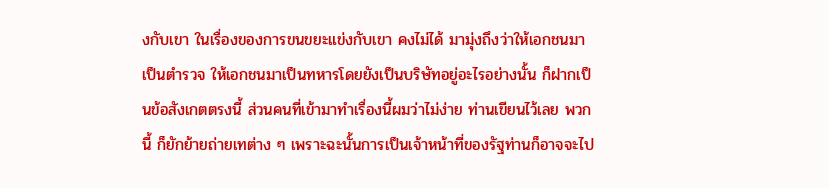งกับเขา ในเรื่องของการขนขยะแข่งกับเขา คงไม่ได้ มามุ่งถึงว่าให้เอกชนมาเป็นตํารวจ ให้เอกชนมาเป็นทหารโดยยังเป็นบริษัทอยู่อะไรอย่างนั้น ก็ฝากเป็นข้อสังเกตตรงนี้ ส่วนคนที่เข้ามาทําเรื่องนี้ผมว่าไม่ง่าย ท่านเขียนไว้เลย พวกนี้ ก็ยักย้ายถ่ายเทต่าง ๆ เพราะฉะนั้นการเป็นเจ้าหน้าที่ของรัฐท่านก็อาจจะไป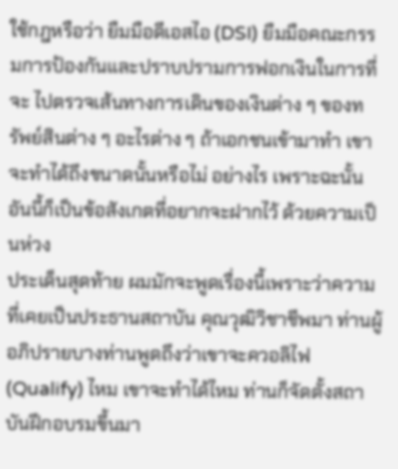ใช้กฎหรือว่า ยืมมือดีเอสไอ (DSI) ยืมมือคณะกรรมการป้องกันและปราบปรามการฟอกเงินในการที่จะ ไปตรวจเส้นทางการเดินของเงินต่าง ๆ ของทรัพย์สินต่าง ๆ อะไรต่าง ๆ ถ้าเอกชนเข้ามาทํา เขาจะทําได้ถึงขนาดนั้นหรือไม่ อย่างไร เพราะฉะนั้นอันนี้ก็เป็นข้อสังเกตที่อยากจะฝากไว้ ด้วยความเป็นห่วง
ประเด็นสุดท้าย ผมมักจะพูดเรื่องนี้เพราะว่าความที่เคยเป็นประธานสถาบัน คุณวุฒิวิชาชีพมา ท่านผู้อภิปรายบางท่านพูดถึงว่าเขาจะควอลิไฟ (Qualify) ไหม เขาจะทําได้ไหม ท่านก็จัดตั้งสถาบันฝึกอบรมขึ้นมา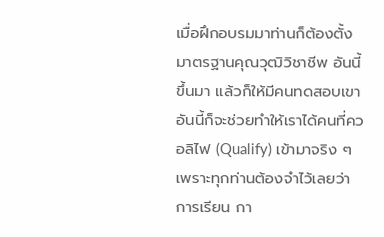เมื่อฝึกอบรมมาท่านก็ต้องตั้งมาตรฐานคุณวุฒิวิชาชีพ อันนี้ขึ้นมา แล้วก็ให้มีคนทดสอบเขา อันนี้ก็จะช่วยทําให้เราได้คนที่ควอลิไฟ (Qualify) เข้ามาจริง ๆ เพราะทุกท่านต้องจําไว้เลยว่าการเรียน กา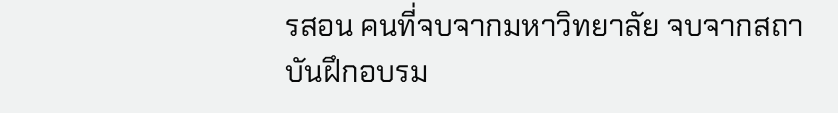รสอน คนที่จบจากมหาวิทยาลัย จบจากสถาบันฝึกอบรม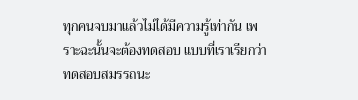ทุกคนจบมาแล้วไม่ได้มีความรู้เท่ากัน เพราะฉะนั้นจะต้องทดสอบ แบบที่เราเรียกว่าทดสอบสมรรถนะ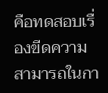คือทดสอบเรื่องขีดความสามารถในกา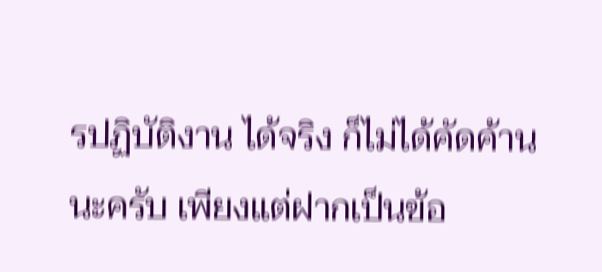รปฏิบัติงาน ได้จริง ก็ไม่ได้คัดค้านนะครับ เพียงแต่ฝากเป็นข้อ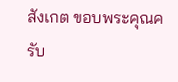สังเกต ขอบพระคุณครับ